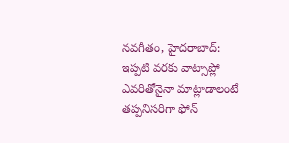నవగీతం, హైదరాబాద్:
ఇప్పటి వరకు వాట్సాప్లో ఎవరితోనైనా మాట్లాడాలంటే తప్పనిసరిగా ఫోన్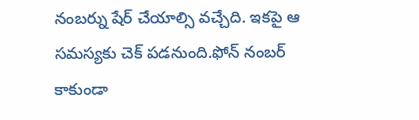నంబర్ను షేర్ చేయాల్సి వచ్చేది. ఇకపై ఆ సమస్యకు చెక్ పడనుంది.ఫోన్ నంబర్ కాకుండా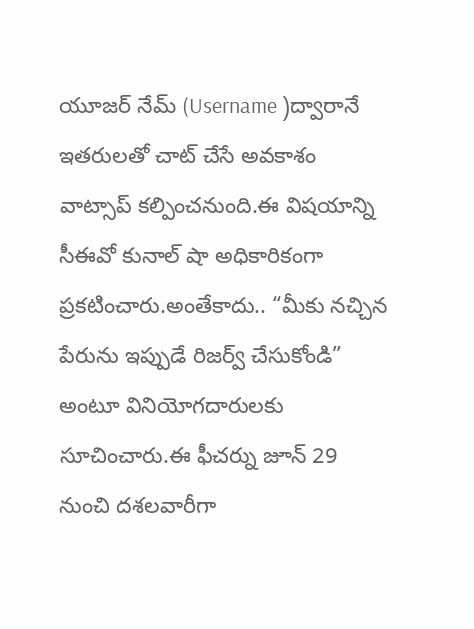యూజర్ నేమ్ (Username )ద్వారానే ఇతరులతో చాట్ చేసే అవకాశం వాట్సాప్ కల్పించనుంది.ఈ విషయాన్ని సీఈవో కునాల్ షా అధికారికంగా ప్రకటించారు.అంతేకాదు.. “మీకు నచ్చిన పేరును ఇప్పుడే రిజర్వ్ చేసుకోండి” అంటూ వినియోగదారులకు సూచించారు.ఈ ఫీచర్ను జూన్ 29 నుంచి దశలవారీగా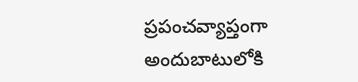ప్రపంచవ్యాప్తంగా అందుబాటులోకి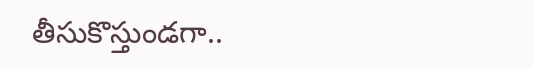తీసుకొస్తుండగా..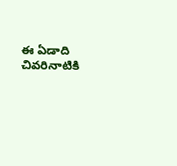ఈ ఏడాది చివరినాటికి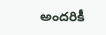అందరికీ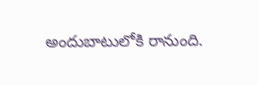అందుబాటులోకి రానుంది.